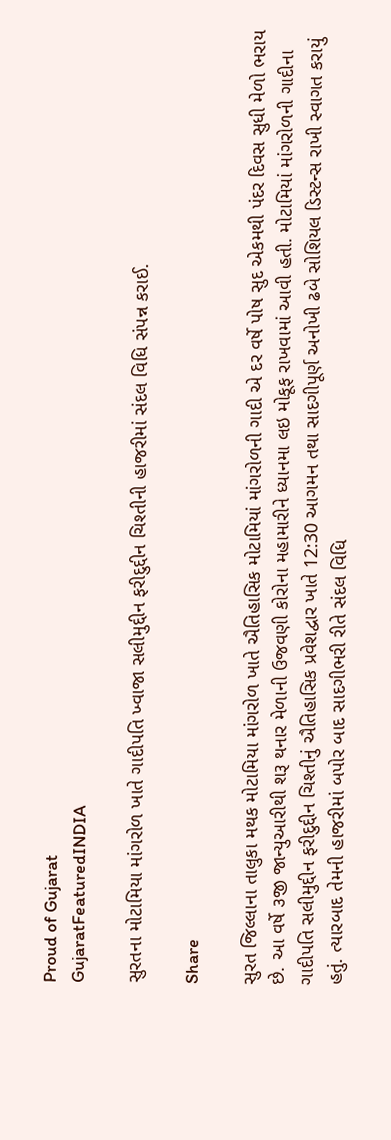Proud of Gujarat
GujaratFeaturedINDIA

સુરતના મોટામિયા માંગરોળ ખાતે ગાદીપતિ ખ્વાજા સલીમુદ્દીન ફરીદુદ્દીન ચિશ્તીની હાજરીમાં સંદલ વિધિ સંપન્ન કરાઈ.

Share

સુરત જિલ્લાના તાલુકા મથક મોટામિયા માંગરોળ ખાતે ઐતિહાસિક મોટામિયાં માંગરોળની ગાદી એ દર વર્ષે પોષ સુદ એકમથી પંદર દિવસ સુધી મેળો ભરાય છે. આ વર્ષે ૩જી જાન્યુઆરીથી શરૂ થનાર મેળાની ઉજવણી કોરોના મહામારીને ધ્યાનમા લઇ મોકૂફ રાખવામાં આવી હતી. મોટામિયાં માંગરોળની ગાદીના ગાદીપતિ સલીમુદ્દીન ફરીદુદ્દીન ચિશ્તીનું ઐતિહાસિક પ્રવેશદ્વાર ખાતે 12:30 આગમન તથા સાદગીપૂર્ણ અનોખી ઢબે સોશિયલ ડિસ્ટન્સ રાખી સ્વાગત કરાયું હતું. ત્યારબાદ તેમની હાજરીમાં બપોર બાદ સાદગીભરી રીતે સંદલ વિધિ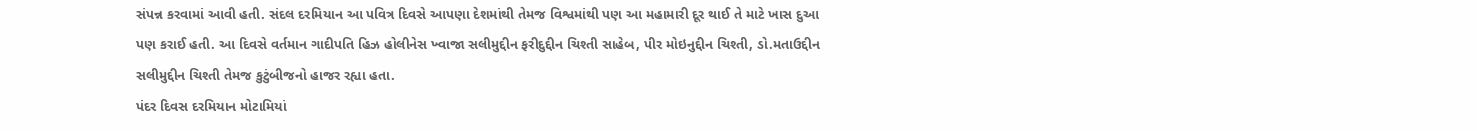સંપન્ન કરવામાં આવી હતી. સંદલ દરમિયાન આ પવિત્ર દિવસે આપણા દેશમાંથી તેમજ વિશ્વમાંથી પણ આ મહામારી દૂર થાઈ તે માટે ખાસ દુઆ પણ કરાઈ હતી. આ દિવસે વર્તમાન ગાદીપતિ હિઝ હોલીનેસ ખ્વાજા સલીમુદ્દીન ફરીદુદ્દીન ચિશ્તી સાહેબ, પીર મોઇનુદ્દીન ચિશ્તી, ડો.મતાઉદ્દીન સલીમુદ્દીન ચિશ્તી તેમજ કુટુંબીજનો હાજર રહ્યા હતા.
પંદર દિવસ દરમિયાન મોટામિયાં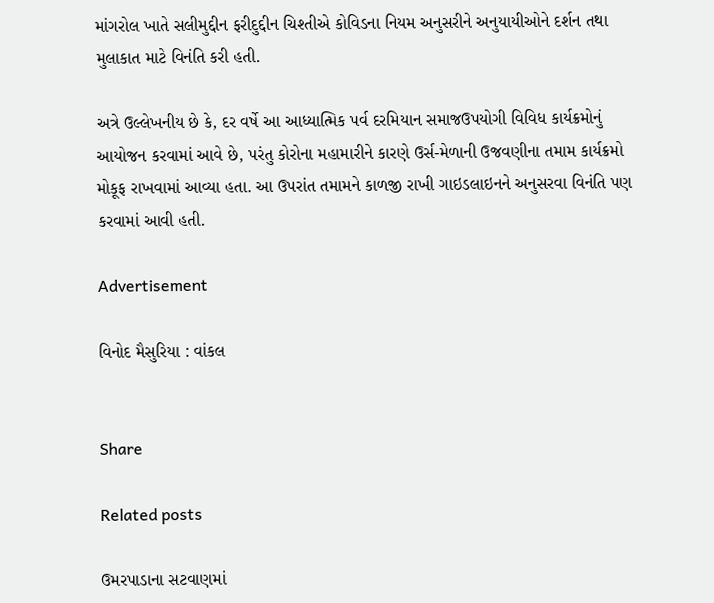માંગરોલ ખાતે સલીમુદ્દીન ફરીદુદ્દીન ચિશ્તીએ કોવિડના નિયમ અનુસરીને અનુયાયીઓને દર્શન તથા મુલાકાત માટે વિનંતિ કરી હતી.

અત્રે ઉલ્લેખનીય છે કે, દર વર્ષે આ આધ્યાત્મિક પર્વ દરમિયાન સમાજઉપયોગી વિવિધ કાર્યક્રમોનું આયોજન કરવામાં આવે છે, પરંતુ કોરોના મહામારીને કારણે ઉર્સ-મેળાની ઉજવણીના તમામ કાર્યક્રમો મોકૂફ રાખવામાં આવ્યા હતા. આ ઉપરાંત તમામને કાળજી રાખી ગાઇડલાઇનને અનુસરવા વિનંતિ પણ કરવામાં આવી હતી.

Advertisement

વિનોદ મૈસુરિયા : વાંકલ


Share

Related posts

ઉમરપાડાના સટવાણમાં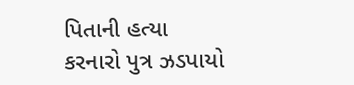પિતાની હત્યા કરનારો પુત્ર ઝડપાયો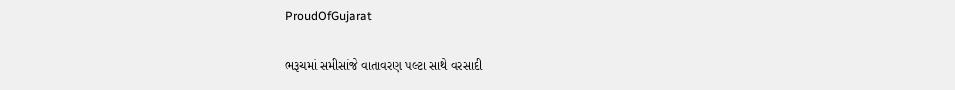ProudOfGujarat

ભરૂચમાં સમીસાંજે વાતાવરણ પલ્ટા સાથે વરસાદી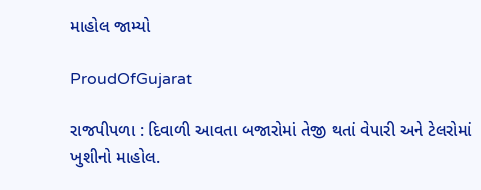માહોલ જામ્યો

ProudOfGujarat

રાજપીપળા : દિવાળી આવતા બજારોમાં તેજી થતાં વેપારી અને ટેલરોમાં ખુશીનો માહોલ.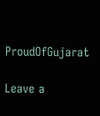ProudOfGujarat

Leave a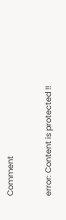Comment

error: Content is protected !!